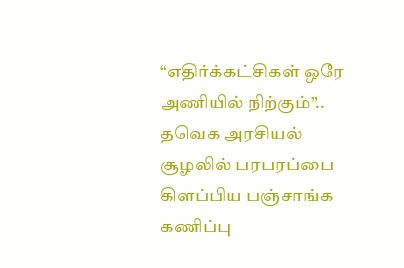“எதிர்க்கட்சிகள் ஒரே அணியில் நிற்கும்”.. தவெக அரசியல் சூழலில் பரபரப்பை கிளப்பிய பஞ்சாங்க கணிப்பு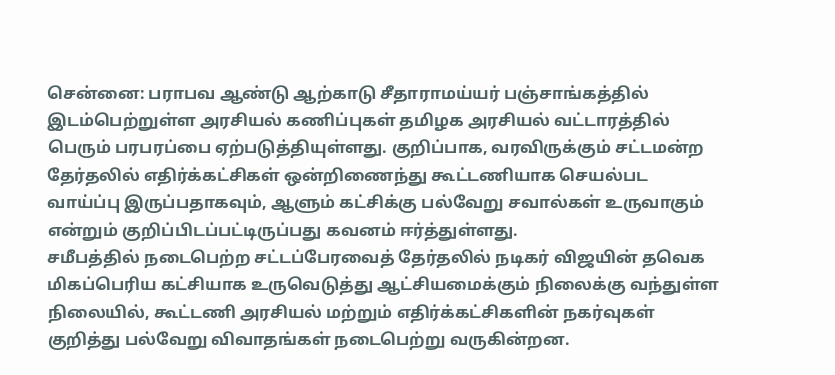சென்னை: பராபவ ஆண்டு ஆற்காடு சீதாராமய்யர் பஞ்சாங்கத்தில் இடம்பெற்றுள்ள அரசியல் கணிப்புகள் தமிழக அரசியல் வட்டாரத்தில் பெரும் பரபரப்பை ஏற்படுத்தியுள்ளது. குறிப்பாக, வரவிருக்கும் சட்டமன்ற தேர்தலில் எதிர்க்கட்சிகள் ஒன்றிணைந்து கூட்டணியாக செயல்பட வாய்ப்பு இருப்பதாகவும், ஆளும் கட்சிக்கு பல்வேறு சவால்கள் உருவாகும் என்றும் குறிப்பிடப்பட்டிருப்பது கவனம் ஈர்த்துள்ளது.
சமீபத்தில் நடைபெற்ற சட்டப்பேரவைத் தேர்தலில் நடிகர் விஜயின் தவெக மிகப்பெரிய கட்சியாக உருவெடுத்து ஆட்சியமைக்கும் நிலைக்கு வந்துள்ள நிலையில், கூட்டணி அரசியல் மற்றும் எதிர்க்கட்சிகளின் நகர்வுகள் குறித்து பல்வேறு விவாதங்கள் நடைபெற்று வருகின்றன.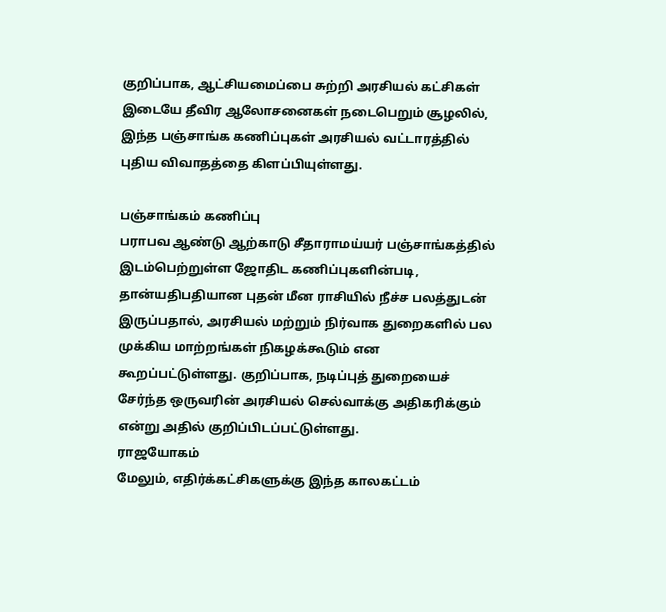குறிப்பாக, ஆட்சியமைப்பை சுற்றி அரசியல் கட்சிகள் இடையே தீவிர ஆலோசனைகள் நடைபெறும் சூழலில், இந்த பஞ்சாங்க கணிப்புகள் அரசியல் வட்டாரத்தில் புதிய விவாதத்தை கிளப்பியுள்ளது.

பஞ்சாங்கம் கணிப்பு
பராபவ ஆண்டு ஆற்காடு சீதாராமய்யர் பஞ்சாங்கத்தில் இடம்பெற்றுள்ள ஜோதிட கணிப்புகளின்படி, தான்யதிபதியான புதன் மீன ராசியில் நீச்ச பலத்துடன் இருப்பதால், அரசியல் மற்றும் நிர்வாக துறைகளில் பல முக்கிய மாற்றங்கள் நிகழக்கூடும் என கூறப்பட்டுள்ளது. குறிப்பாக, நடிப்புத் துறையைச் சேர்ந்த ஒருவரின் அரசியல் செல்வாக்கு அதிகரிக்கும் என்று அதில் குறிப்பிடப்பட்டுள்ளது.
ராஜயோகம்
மேலும், எதிர்க்கட்சிகளுக்கு இந்த காலகட்டம்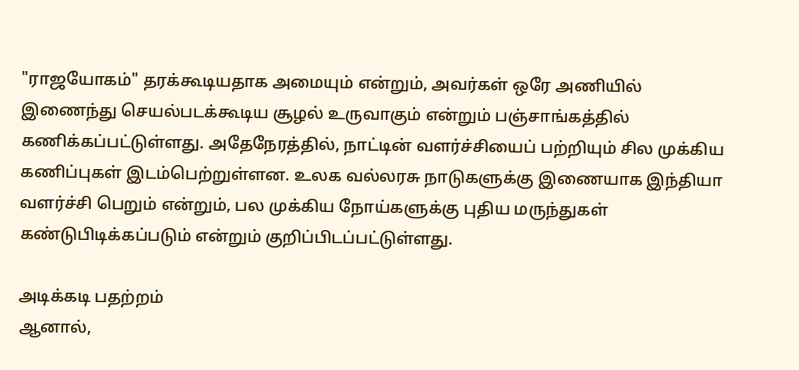"ராஜயோகம்" தரக்கூடியதாக அமையும் என்றும், அவர்கள் ஒரே அணியில் இணைந்து செயல்படக்கூடிய சூழல் உருவாகும் என்றும் பஞ்சாங்கத்தில் கணிக்கப்பட்டுள்ளது. அதேநேரத்தில், நாட்டின் வளர்ச்சியைப் பற்றியும் சில முக்கிய கணிப்புகள் இடம்பெற்றுள்ளன. உலக வல்லரசு நாடுகளுக்கு இணையாக இந்தியா வளர்ச்சி பெறும் என்றும், பல முக்கிய நோய்களுக்கு புதிய மருந்துகள் கண்டுபிடிக்கப்படும் என்றும் குறிப்பிடப்பட்டுள்ளது.

அடிக்கடி பதற்றம்
ஆனால்,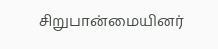சிறுபான்மையினர்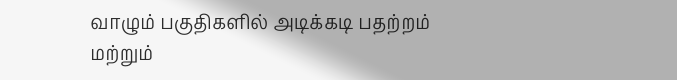வாழும் பகுதிகளில் அடிக்கடி பதற்றம் மற்றும்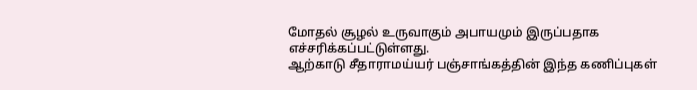மோதல் சூழல் உருவாகும் அபாயமும் இருப்பதாக எச்சரிக்கப்பட்டுள்ளது.
ஆற்காடு சீதாராமய்யர் பஞ்சாங்கத்தின் இந்த கணிப்புகள்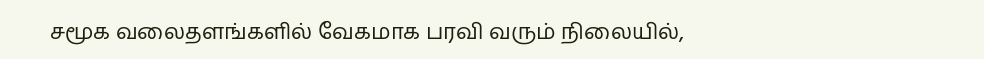சமூக வலைதளங்களில் வேகமாக பரவி வரும் நிலையில்,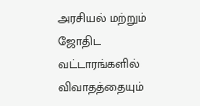அரசியல் மற்றும் ஜோதிட வட்டாரங்களில் விவாதத்தையும்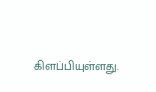கிளப்பியுள்ளது.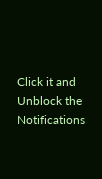Click it and Unblock the Notifications